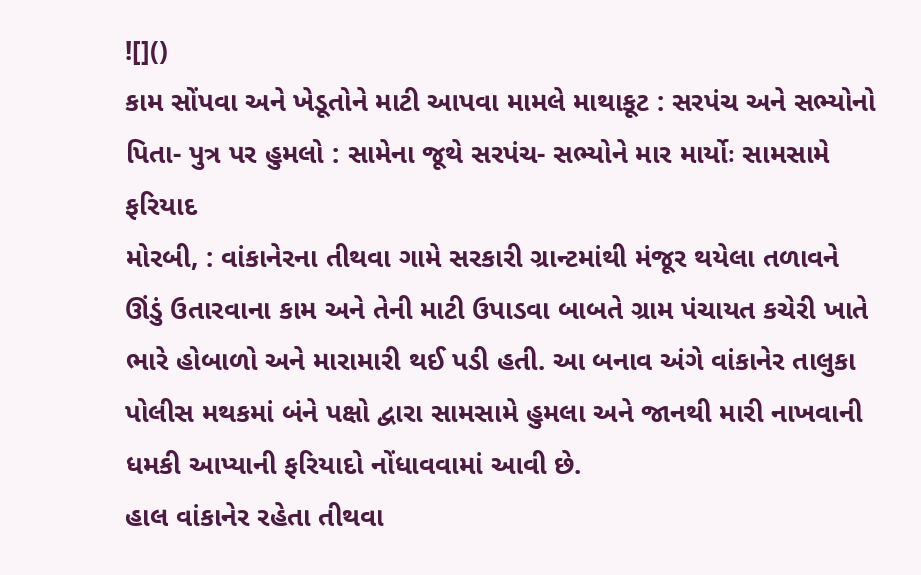![]()
કામ સોંપવા અને ખેડૂતોને માટી આપવા મામલે માથાકૂટ : સરપંચ અને સભ્યોનો પિતા- પુત્ર પર હુમલો : સામેના જૂથે સરપંચ- સભ્યોને માર માર્યોઃ સામસામે ફરિયાદ
મોરબી, : વાંકાનેરના તીથવા ગામે સરકારી ગ્રાન્ટમાંથી મંજૂર થયેલા તળાવને ઊંડું ઉતારવાના કામ અને તેની માટી ઉપાડવા બાબતે ગ્રામ પંચાયત કચેરી ખાતે ભારે હોબાળો અને મારામારી થઈ પડી હતી. આ બનાવ અંગે વાંકાનેર તાલુકા પોલીસ મથકમાં બંને પક્ષો દ્વારા સામસામે હુમલા અને જાનથી મારી નાખવાની ધમકી આપ્યાની ફરિયાદો નોંધાવવામાં આવી છે.
હાલ વાંકાનેર રહેતા તીથવા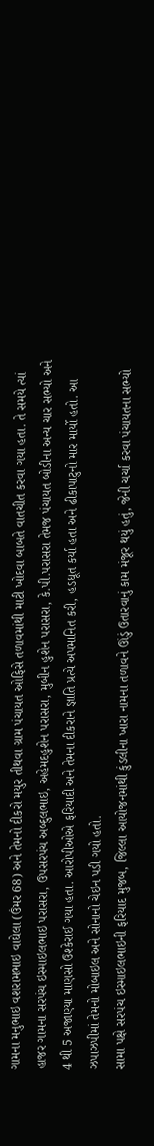ગામના મનુભાઇ વશરામભાઇ વાઘેલા (ઉંમર 68) અને તેમનો દીકરો મયુર તીથવા ગ્રામ પંચાયત ઓફિસે તળાવમાંથી માટી ખોદવા બાબતે વાતચીત કરવા ગયા હતા. તે સમયે ત્યાં હાજર ગામના સરપંચ ઇસ્માઇલભાઇ પરાસરા, ઉપસરપંચ અબ્દુલભાઇ, અહેમદહુશેન પરાસરા, મુબીન હુશેન પરાસરા, કે.પી.પરાસરા તેમજ પંચાયત બોડીના અન્ય ચાર સભ્યો અને 4 થી 5 અજાણ્યા માણસો ઉશ્કેરાઈ ગયા હતા. આરોપીઓએ ફરિયાદી અને તેમના દીકરાને જ્ઞાતિ પ્રત્યે અપમાનિત કરી, હડધૂત કર્યા હતા અને ઢીકાપાટુનો માર માર્યો હતો. આ ઝપાઝપીમાં તેમનો મોબાઇલ અને સોનાનો ચેઇન પડી ગયો હતો.
સામા પક્ષે સરપંચ ઇસ્માઇલભાઇની ફરિયાદ મુજબ, જિલ્લા આયોજનમાંથી કુંડલીના ખારા નામના તળાવને ઊંડું ઉતારવાનું કામ મંજૂર થયું હતું, જેની ચર્ચા કરવા પંચાયતના સભ્યો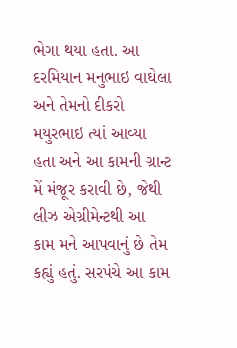ભેગા થયા હતા. આ દરમિયાન મનુભાઇ વાઘેલા અને તેમનો દીકરો મયુરભાઇ ત્યાં આવ્યા હતા અને આ કામની ગ્રાન્ટ મેં મંજૂર કરાવી છે, જેથી લીઝ એગ્રીમેન્ટથી આ કામ મને આપવાનું છે તેમ કહ્યું હતું. સરપંચે આ કામ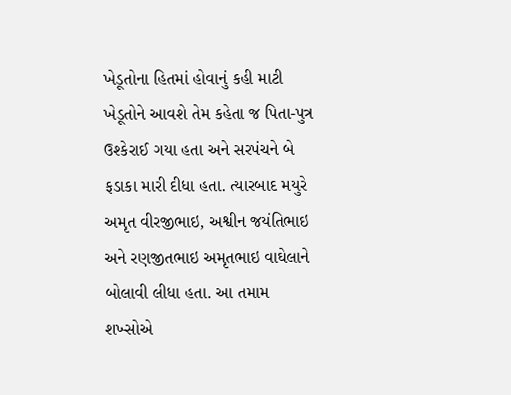ખેડૂતોના હિતમાં હોવાનું કહી માટી ખેડૂતોને આવશે તેમ કહેતા જ પિતા-પુત્ર ઉશ્કેરાઈ ગયા હતા અને સરપંચને બે ફડાકા મારી દીધા હતા. ત્યારબાદ મયુરે અમૃત વીરજીભાઇ, અશ્વીન જયંતિભાઇ અને રણજીતભાઇ અમૃતભાઇ વાઘેલાને બોલાવી લીધા હતા. આ તમામ શખ્સોએ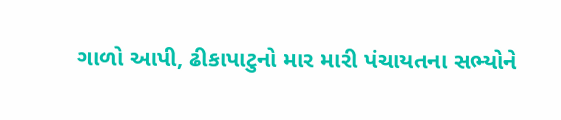ગાળો આપી, ઢીકાપાટુનો માર મારી પંચાયતના સભ્યોને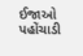ઈજાઓ પહોંચાડી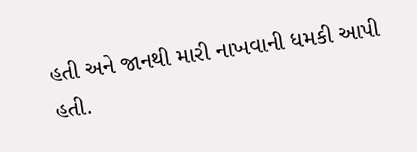હતી અને જાનથી મારી નાખવાની ધમકી આપી હતી.